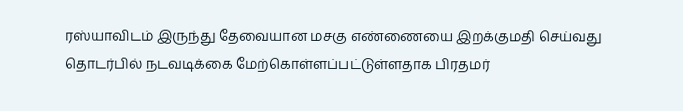ரஸ்யாவிடம் இருந்து தேவையான மசகு எண்ணையை இறக்குமதி செய்வது தொடர்பில் நடவடிக்கை மேற்கொள்ளப்பட்டுள்ளதாக பிரதமர்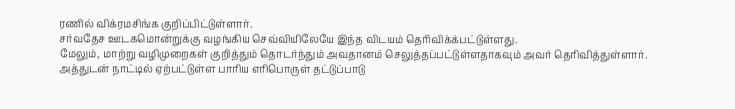ரணில் விக்ரமசிங்க குறிப்பிட்டுள்ளார்.
சர்வதேச ஊடகமொன்றுக்கு வழங்கிய செவ்வியிலேயே இந்த விடயம் தெரிவிக்க்பட்டுள்ளது.
மேலும், மாற்று வழிமுறைகள் குறித்தும் தொடர்ந்தும் அவதானம் செலுத்தப்பட்டுள்ளதாகவும் அவர் தெரிவித்துள்ளார்.
அத்துடன் நாட்டில் ஏற்பட்டுள்ள பாரிய எரிபொருள் தட்டுப்பாடு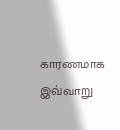காரணமாக இவ்வாறு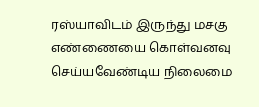ரஸ்யாவிடம் இருந்து மசகு எண்ணையை கொள்வனவு செய்யவேண்டிய நிலைமை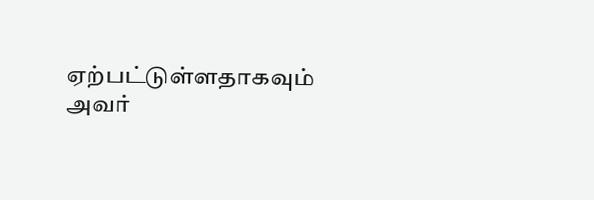ஏற்பட்டுள்ளதாகவும் அவர்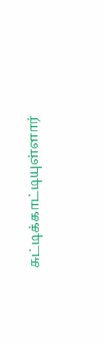சுட்டிக்காட்டியுள்ளார்